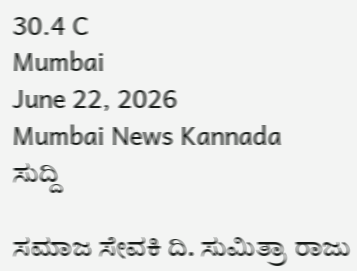30.4 C
Mumbai
June 22, 2026
Mumbai News Kannada
ಸುದ್ದಿ

ಸಮಾಜ ಸೇವಕಿ ದಿ. ಸುಮಿತ್ರಾ ರಾಜು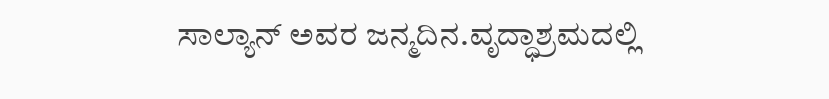ಸಾಲ್ಯಾನ್ ಅವರ ಜನ್ಮದಿನ.ವೃದ್ಧಾಶ್ರಮದಲ್ಲಿ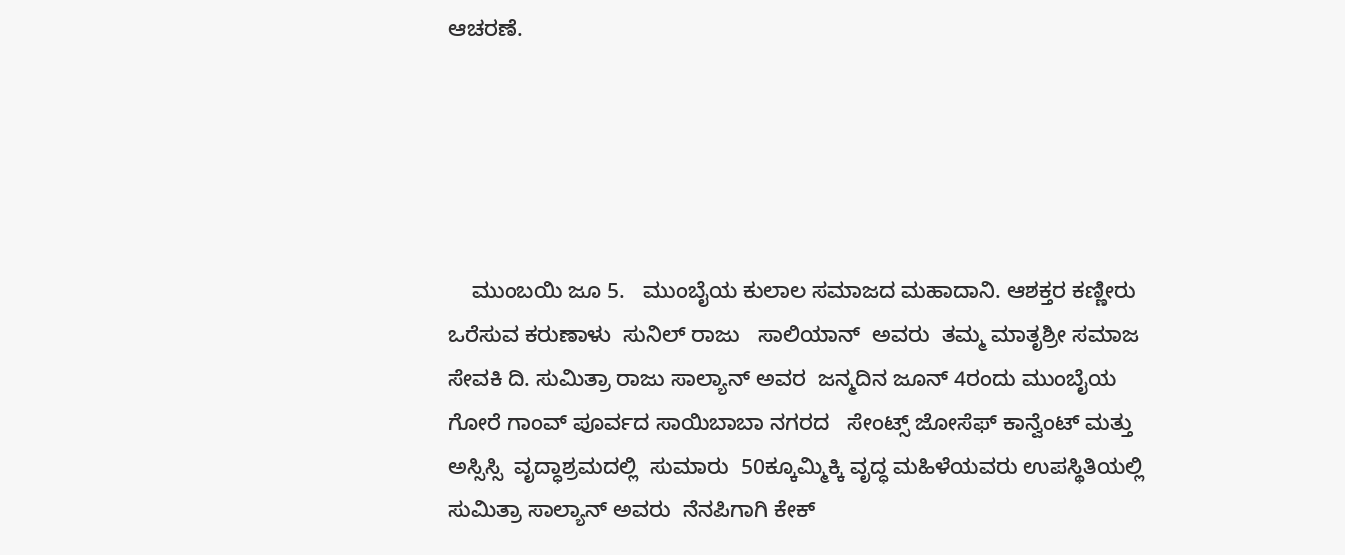ಆಚರಣೆ.





    ಮುಂಬಯಿ ಜೂ 5.   ಮುಂಬೈಯ ಕುಲಾಲ ಸಮಾಜದ ಮಹಾದಾನಿ. ಆಶಕ್ತರ ಕಣ್ಣೀರು ಒರೆಸುವ ಕರುಣಾಳು  ಸುನಿಲ್ ರಾಜು   ಸಾಲಿಯಾನ್  ಅವರು  ತಮ್ಮ ಮಾತೃಶ್ರೀ ಸಮಾಜ ಸೇವಕಿ ದಿ. ಸುಮಿತ್ರಾ ರಾಜು ಸಾಲ್ಯಾನ್ ಅವರ  ಜನ್ಮದಿನ ಜೂನ್ 4ರಂದು ಮುಂಬೈಯ ಗೋರೆ ಗಾಂವ್ ಪೂರ್ವದ ಸಾಯಿಬಾಬಾ ನಗರದ   ಸೇಂಟ್ಸ್ ಜೋಸೆಫ್ ಕಾನ್ವೆಂಟ್ ಮತ್ತು ಅಸ್ಸಿಸ್ಸಿ  ವೃದ್ಧಾಶ್ರಮದಲ್ಲಿ  ಸುಮಾರು  50ಕ್ಕೂಮ್ಮಿಕ್ಕಿ ವೃದ್ಧ ಮಹಿಳೆಯವರು ಉಪಸ್ಥಿತಿಯಲ್ಲಿ  ಸುಮಿತ್ರಾ ಸಾಲ್ಯಾನ್ ಅವರು  ನೆನಪಿಗಾಗಿ ಕೇಕ್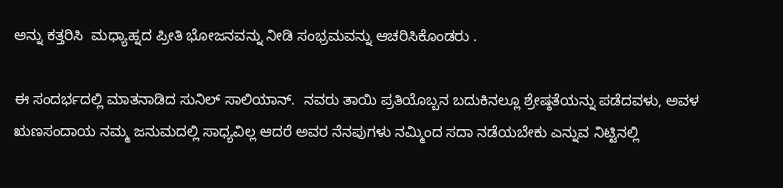ಅನ್ನು ಕತ್ತರಿಸಿ  ಮಧ್ಯಾಹ್ನದ ಪ್ರೀತಿ ಭೋಜನವನ್ನು ನೀಡಿ ಸಂಭ್ರಮವನ್ನು ಆಚರಿಸಿಕೊಂಡರು .

ಈ ಸಂದರ್ಭದಲ್ಲಿ ಮಾತನಾಡಿದ ಸುನಿಲ್ ಸಾಲಿಯಾನ್.  ನವರು ತಾಯಿ ಪ್ರತಿಯೊಬ್ಬನ ಬದುಕಿನಲ್ಲೂ ಶ್ರೇಷ್ಠತೆಯನ್ನು ಪಡೆದವಳು, ಅವಳ ಋಣಸಂದಾಯ ನಮ್ಮ ಜನುಮದಲ್ಲಿ ಸಾಧ್ಯವಿಲ್ಲ ಆದರೆ ಅವರ ನೆನಪುಗಳು ನಮ್ಮಿಂದ ಸದಾ ನಡೆಯಬೇಕು ಎನ್ನುವ ನಿಟ್ಟಿನಲ್ಲಿ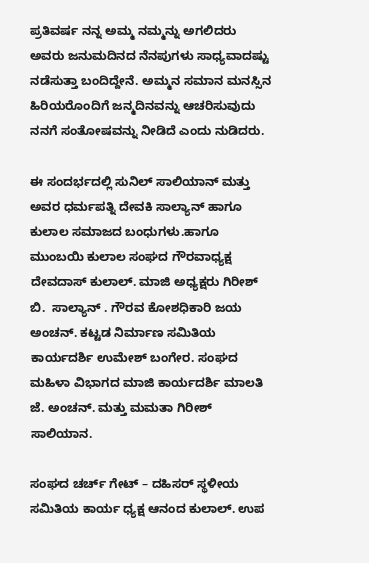ಪ್ರತಿವರ್ಷ ನನ್ನ ಅಮ್ಮ ನಮ್ಮನ್ನು ಅಗಲಿದರು ಅವರು ಜನುಮದಿನದ ನೆನಪುಗಳು ಸಾಧ್ಯವಾದಷ್ಟು ನಡೆಸುತ್ತಾ ಬಂದಿದ್ದೇನೆ. ಅಮ್ಮನ ಸಮಾನ ಮನಸ್ಸಿನ ಹಿರಿಯರೊಂದಿಗೆ ಜನ್ಮದಿನವನ್ನು ಆಚರಿಸುವುದು ನನಗೆ ಸಂತೋಷವನ್ನು ನೀಡಿದೆ ಎಂದು ನುಡಿದರು.

ಈ ಸಂದರ್ಭದಲ್ಲಿ ಸುನಿಲ್ ಸಾಲಿಯಾನ್ ಮತ್ತು ಅವರ ಧರ್ಮಪತ್ನಿ ದೇವಕಿ ಸಾಲ್ಯಾನ್ ಹಾಗೂ ಕುಲಾಲ ಸಮಾಜದ ಬಂಧುಗಳು.ಹಾಗೂ ಮುಂಬಯಿ ಕುಲಾಲ ಸಂಘದ ಗೌರವಾಧ್ಯಕ್ಷ ದೇವದಾಸ್ ಕುಲಾಲ್. ಮಾಜಿ ಅಧ್ಯಕ್ಷರು ಗಿರೀಶ್ ಬಿ.  ಸಾಲ್ಯಾನ್ . ಗೌರವ ಕೋಶಧಿಕಾರಿ ಜಯ ಅಂಚನ್. ಕಟ್ಟಡ ನಿರ್ಮಾಣ ಸಮಿತಿಯ ಕಾರ್ಯದರ್ಶಿ ಉಮೇಶ್ ಬಂಗೇರ. ಸಂಘದ ಮಹಿಳಾ ವಿಭಾಗದ ಮಾಜಿ ಕಾರ್ಯದರ್ಶಿ ಮಾಲತಿ ಜೆ. ಅಂಚನ್. ಮತ್ತು ಮಮತಾ ಗಿರೀಶ್ ಸಾಲಿಯಾನ.

ಸಂಘದ ಚರ್ಚ್ ಗೇಟ್ – ದಹಿಸರ್ ಸ್ಥಳೀಯ ಸಮಿತಿಯ ಕಾರ್ಯ ಧ್ಯಕ್ಷ ಆನಂದ ಕುಲಾಲ್. ಉಪ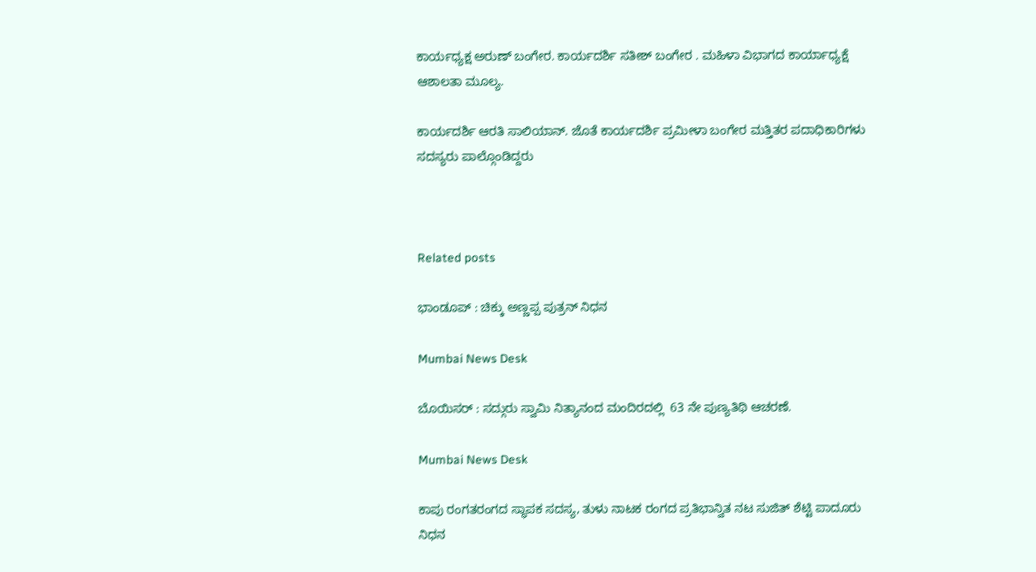ಕಾರ್ಯಧ್ಯಕ್ಷ ಅರುಣ್ ಬಂಗೇರ. ಕಾರ್ಯದರ್ಶಿ ಸತೀಶ್ ಬಂಗೇರ . ಮಹಿಳಾ ವಿಭಾಗದ ಕಾರ್ಯಾಧ್ಯಕ್ಷೆ ಆಶಾಲತಾ ಮೂಲ್ಯ.

ಕಾರ್ಯದರ್ಶಿ ಆರತಿ ಸಾಲಿಯಾನ್. ಜೊತೆ ಕಾರ್ಯದರ್ಶಿ ಪ್ರಮೀಳಾ ಬಂಗೇರ ಮತ್ತಿತರ ಪದಾಧಿಕಾರಿಗಳು ಸದಸ್ಯರು ಪಾಲ್ಗೊಂಡಿದ್ದರು



Related posts

ಭಾಂಡೂಪ್ : ಚಿಕ್ಕು ಅಣ್ಣಪ್ಪ ಪುತ್ರನ್ ನಿಧನ

Mumbai News Desk

ಬೊಯಿಸರ್ : ಸದ್ಗುರು ಸ್ವಾಮಿ ನಿತ್ಯಾನಂದ ಮಂದಿರದಲ್ಲಿ  63 ನೇ ಪುಣ್ಯತಿಥಿ ಆಚರಣೆ.

Mumbai News Desk

ಕಾಪು ರಂಗತರಂಗದ ಸ್ಥಾಪಕ ಸದಸ್ಯ, ತುಳು ನಾಟಕ ರಂಗದ ಪ್ರತಿಭಾನ್ವಿತ ನಟ ಸುಜಿತ್ ಶೆಟ್ಟಿ ಪಾದೂರು ನಿಧನ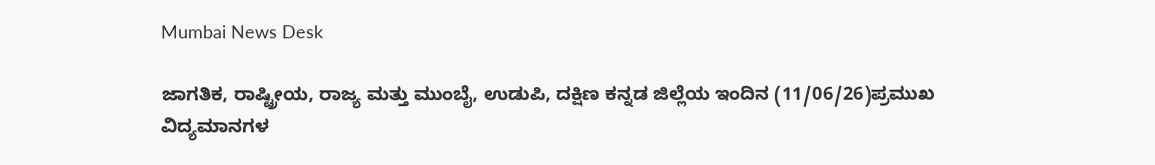Mumbai News Desk

ಜಾಗತಿಕ, ರಾಷ್ಟ್ರೀಯ, ರಾಜ್ಯ ಮತ್ತು ಮುಂಬೈ, ಉಡುಪಿ, ದಕ್ಷಿಣ ಕನ್ನಡ ಜಿಲ್ಲೆಯ ಇಂದಿನ (11/06/26)ಪ್ರಮುಖ ವಿದ್ಯಮಾನಗಳ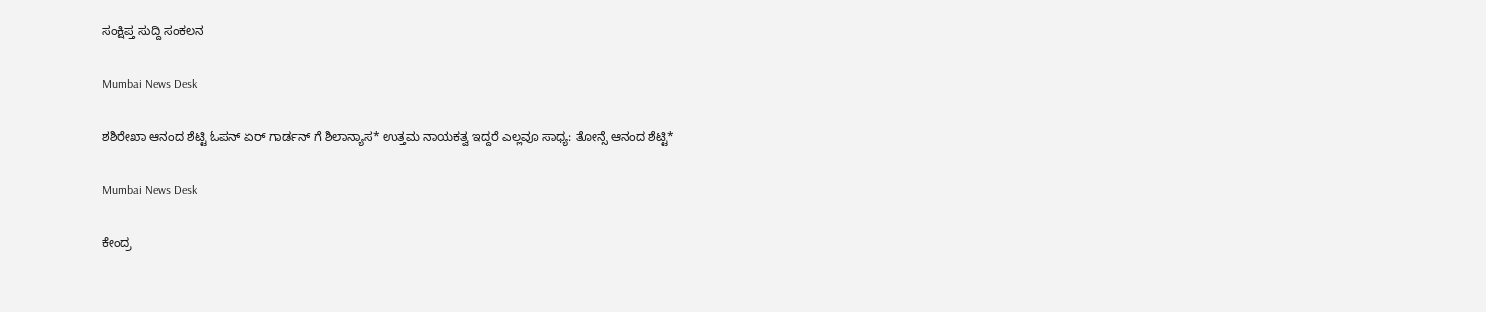ಸಂಕ್ಷಿಪ್ತ ಸುದ್ದಿ ಸಂಕಲನ

Mumbai News Desk

ಶಶಿರೇಖಾ ಆನಂದ ಶೆಟ್ಟಿ ಓಪನ್ ಏರ್ ಗಾರ್ಡನ್ ಗೆ ಶಿಲಾನ್ಯಾಸ* ಉತ್ತಮ ನಾಯಕತ್ವ ಇದ್ದರೆ ಎಲ್ಲವೂ ಸಾಧ್ಯ: ತೋನ್ಸೆ ಆನಂದ ಶೆಟ್ಟಿ*

Mumbai News Desk

ಕೇಂದ್ರ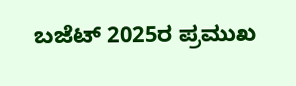ಬಜೆಟ್ 2025ರ ಪ್ರಮುಖ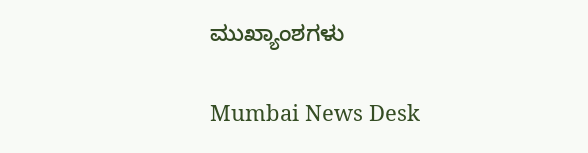ಮುಖ್ಯಾಂಶಗಳು

Mumbai News Desk